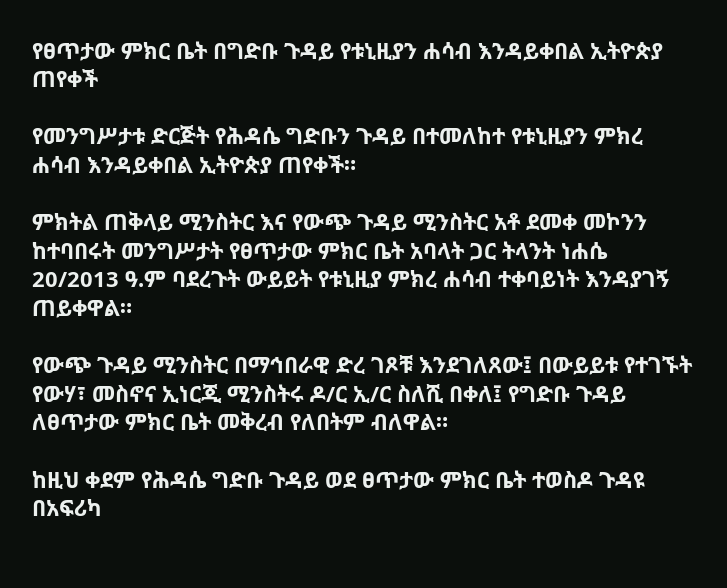የፀጥታው ምክር ቤት በግድቡ ጉዳይ የቱኒዚያን ሐሳብ እንዳይቀበል ኢትዮጵያ ጠየቀች

የመንግሥታቱ ድርጅት የሕዳሴ ግድቡን ጉዳይ በተመለከተ የቱኒዚያን ምክረ ሐሳብ እንዳይቀበል ኢትዮጵያ ጠየቀች።

ምክትል ጠቅላይ ሚንስትር እና የውጭ ጉዳይ ሚንስትር አቶ ደመቀ መኮንን ከተባበሩት መንግሥታት የፀጥታው ምክር ቤት አባላት ጋር ትላንት ነሐሴ 20/2013 ዓ.ም ባደረጉት ውይይት የቱኒዚያ ምክረ ሐሳብ ተቀባይነት እንዳያገኝ ጠይቀዋል።

የውጭ ጉዳይ ሚንስትር በማኅበራዊ ድረ ገጾቹ እንደገለጸው፤ በውይይቱ የተገኙት የውሃ፣ መስኖና ኢነርጂ ሚንስትሩ ዶ/ር ኢ/ር ስለሺ በቀለ፤ የግድቡ ጉዳይ ለፀጥታው ምክር ቤት መቅረብ የለበትም ብለዋል።

ከዚህ ቀደም የሕዳሴ ግድቡ ጉዳይ ወደ ፀጥታው ምክር ቤት ተወስዶ ጉዳዩ በአፍሪካ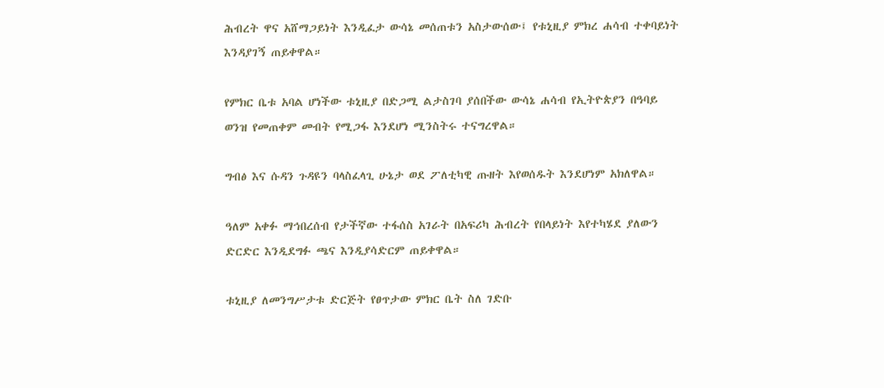ሕብረት ዋና አሸማጋይነት እንዲፈታ ውሳኔ መሰጠቱን አስታውሰው፤ የቱኒዚያ ምክረ ሐሳብ ተቀባይነት እንዳያገኝ ጠይቀዋል።

የምክር ቤቱ አባል ሆነችው ቱኒዚያ በድጋሚ ልታስገባ ያሰበችው ውሳኔ ሐሳብ የኢትዮጵያን በዓባይ ወንዝ የመጠቀም መብት የሚጋፋ እንደሆነ ሚንስትሩ ተናግረዋል።

ግብፅ እና ሱዳን ጉዳዩን ባላስፈላጊ ሁኔታ ወደ ፖለቲካዊ ጡዘት እየወሰዱት እንደሆነም አክለዋል።

ዓለም አቀፉ ማኅበረሰብ የታችኛው ተፋሰስ አገራት በአፍሪካ ሕብረት የበላይነት እየተካሄደ ያለውን ድርድር እንዲደግፉ ጫና እንዲያሳድርም ጠይቀዋል።

ቱኒዚያ ለመንግሥታቱ ድርጅት የፀጥታው ምክር ቤት ስለ ገድቡ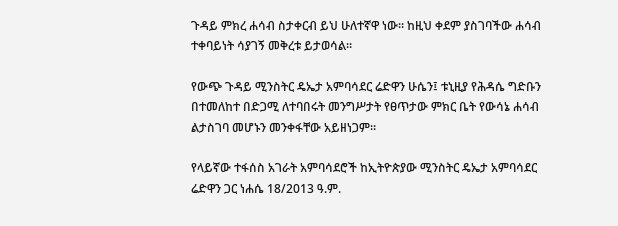ጉዳይ ምክረ ሐሳብ ስታቀርብ ይህ ሁለተኛዋ ነው። ከዚህ ቀደም ያስገባችው ሐሳብ ተቀባይነት ሳያገኝ መቅረቱ ይታወሳል።

የውጭ ጉዳይ ሚንስትር ዴኤታ አምባሳደር ሬድዋን ሁሴን፤ ቱኒዚያ የሕዳሴ ግድቡን በተመለከተ በድጋሚ ለተባበሩት መንግሥታት የፀጥታው ምክር ቤት የውሳኔ ሐሳብ ልታስገባ መሆኑን መንቀፋቸው አይዘነጋም።

የላይኛው ተፋሰስ አገራት አምባሳደሮች ከኢትዮጵያው ሚንስትር ዴኤታ አምባሳደር ሬድዋን ጋር ነሐሴ 18/2013 ዓ.ም.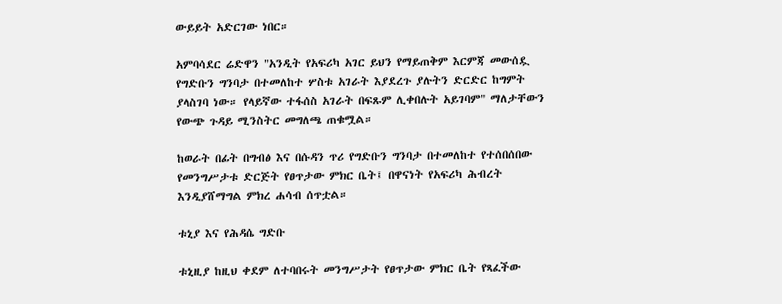ውይይት አድርገው ነበር።

አምባሳደር ሬድዋን "አንዲት የአፍሪካ አገር ይህን የማይጠቅም እርምጃ መውሰዷ የግድቡን ግንባታ በተመለከተ ሦስቱ አገራት እያደረጉ ያሉትን ድርድር ከግምት ያላስገባ ነው። የላይኛው ተፋሰስ አገራት በፍጹም ሊቀበሉት አይገባም" ማለታቸውን የውጭ ጉዳይ ሚንስትር መግለጫ ጠቁሟል።

ከወራት በፊት በግብፅ እና በሱዳን ጥሪ የግድቡን ግንባታ በተመለከተ የተሰበሰበው የመንግሥታቱ ድርጅት የፀጥታው ምክር ቤት፤ በዋናነት የአፍሪካ ሕብረት እንዲያሸማግል ምክረ ሐሳብ ሰጥቷል።

ቱኒያ እና የሕዳሴ ግድቡ

ቱኒዚያ ከዚህ ቀደም ለተባበሩት መንግሥታት የፀጥታው ምክር ቤት የጻፈችው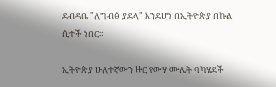ደብዳቤ "ለግብፅ ያደላ" እንደሆነ በኢትዮጵያ በኩል ሲተች ነበር።

ኢትዮጵያ ሁለተኛውን ዙር የውሃ ሙሌት ባካሄደች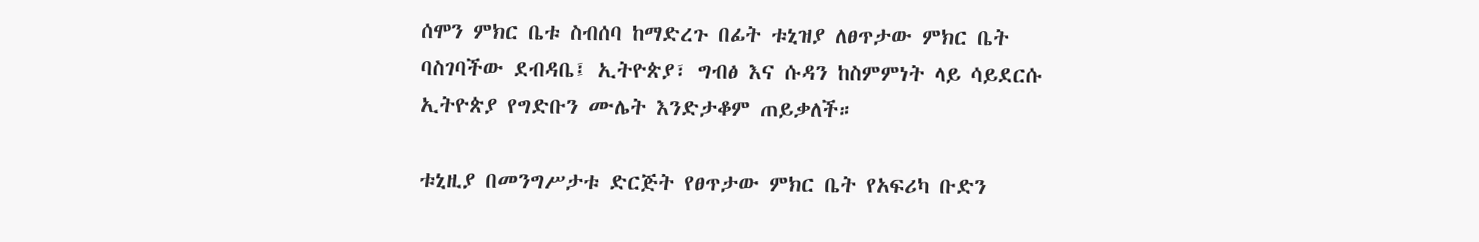ሰሞን ምክር ቤቱ ስብሰባ ከማድረጉ በፊት ቱኒዝያ ለፀጥታው ምክር ቤት ባስገባችው ደብዳቤ፤ ኢትዮጵያ፣ ግብፅ እና ሱዳን ከስምምነት ላይ ሳይደርሱ ኢትዮጵያ የግድቡን ሙሌት እንድታቆም ጠይቃለች።

ቱኒዚያ በመንግሥታቱ ድርጅት የፀጥታው ምክር ቤት የአፍሪካ ቡድን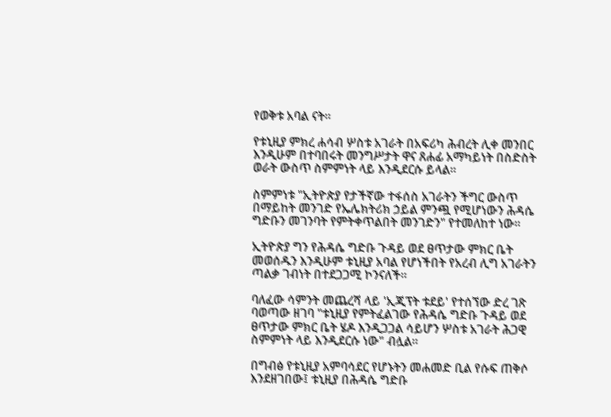የወቅቱ አባል ናት።

የቱኒዚያ ምክረ ሐሳብ ሦስቱ አገራት በአፍሪካ ሕብረት ሊቀ መንበር እንዲሁም በተባበሩት መንግሥታት ዋና ጸሐፊ አማካይነት በስድስት ወራት ውስጥ ስምምነት ላይ እንዲደርሱ ይላል።

ስምምነቱ "ኢትዮጵያ የታችኛው ተፋሰስ አገራትን ችግር ውስጥ በማይከት መንገድ የኤሌክትሪክ ኃይል ምንጯ የሚሆነውን ሕዳሴ ግድቡን መገንባት የምትቀጥልበት መንገድን" የተመለከተ ነው።

ኢትዮጵያ ግን የሕዳሴ ግድቡ ጉዳይ ወደ ፀጥታው ምክር ቤት መወሰዱን እንዲሁም ቱኒዚያ አባል የሆነችበት የአረብ ሊግ አገራትን ጣልቃ ገብነት በተደጋጋሚ ኮንናለች።

ባለፈው ሳምንት መጨረሻ ላይ 'ኢጂፕት ቱደይ' የተሰኘው ድረ ገጽ ባወጣው ዘገባ "ቱኒዚያ የምትፈልገው የሕዳሴ ግድቡ ጉዳይ ወደ ፀጥታው ምክር ቤት ሄዶ እንዲጋጋል ሳይሆን ሦስቱ አገራት ሕጋዊ ስምምነት ላይ እንዲደርሱ ነው" ብሏል።

በግብፅ የቱኒዚያ አምባሳደር የሆኑትን መሐመድ ቢል የሱፍ ጠቅሶ እንደዘገበው፤ ቱኒዚያ በሕዳሴ ግድቡ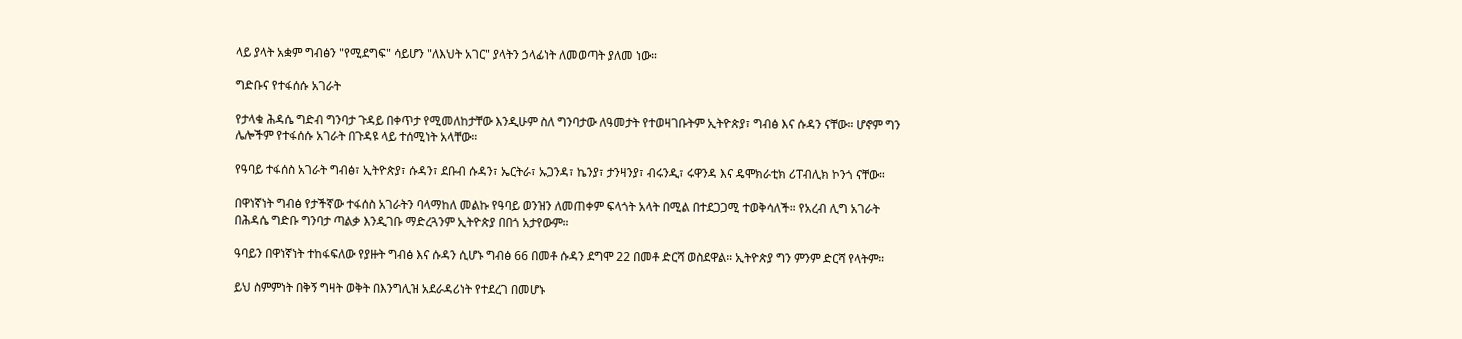ላይ ያላት አቋም ግብፅን "የሚደግፍ" ሳይሆን "ለእህት አገር" ያላትን ኃላፊነት ለመወጣት ያለመ ነው።

ግድቡና የተፋሰሱ አገራት

የታላቁ ሕዳሴ ግድብ ግንባታ ጉዳይ በቀጥታ የሚመለከታቸው እንዲሁም ስለ ግንባታው ለዓመታት የተወዛገቡትም ኢትዮጵያ፣ ግብፅ እና ሱዳን ናቸው። ሆኖም ግን ሌሎችም የተፋሰሱ አገራት በጉዳዩ ላይ ተሰሚነት አላቸው።

የዓባይ ተፋሰስ አገራት ግብፅ፣ ኢትዮጵያ፣ ሱዳን፣ ደቡብ ሱዳን፣ ኤርትራ፣ ኡጋንዳ፣ ኬንያ፣ ታንዛንያ፣ ብሩንዲ፣ ሩዋንዳ እና ዴሞክራቲክ ሪፐብሊክ ኮንጎ ናቸው።

በዋነኛነት ግብፅ የታችኛው ተፋሰስ አገራትን ባላማከለ መልኩ የዓባይ ወንዝን ለመጠቀም ፍላጎት አላት በሚል በተደጋጋሚ ተወቅሳለች። የአረብ ሊግ አገራት በሕዳሴ ግድቡ ግንባታ ጣልቃ እንዲገቡ ማድረጓንም ኢትዮጵያ በበጎ አታየውም።

ዓባይን በዋነኛነት ተከፋፍለው የያዙት ግብፅ እና ሱዳን ሲሆኑ ግብፅ 66 በመቶ ሱዳን ደግሞ 22 በመቶ ድርሻ ወስደዋል። ኢትዮጵያ ግን ምንም ድርሻ የላትም።

ይህ ስምምነት በቅኝ ግዛት ወቅት በእንግሊዝ አደራዳሪነት የተደረገ በመሆኑ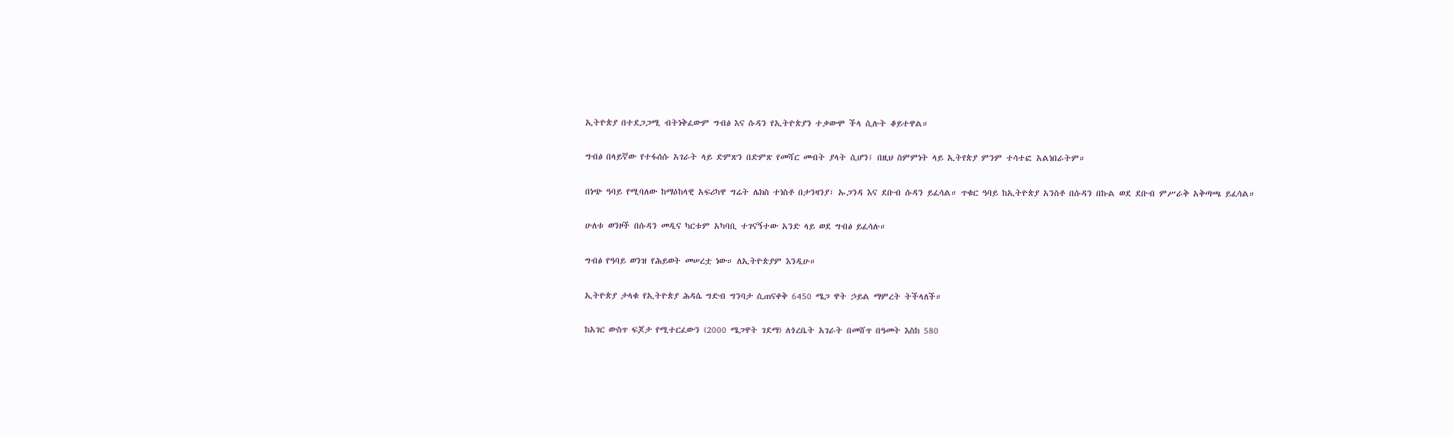ኢትዮጵያ በተደጋጋሚ ብትነቅፈውም ግብፅ እና ሱዳን የኢትዮጵያን ተቃውሞ ችላ ሲሉት ቆይተዋል።

ግብፅ በላይኛው የተፋሰሱ አገራት ላይ ድምጽን በድምጽ የመሻር መብት ያላት ሲሆን፤ በዚህ ስምምነት ላይ ኢትየጵያ ምንም ተሳተፎ አልነበራትም።

በነጭ ዓባይ የሚባለው ከማዕከላዊ አፍሪካዋ ግሬት ሌክስ ተነስቶ በታንዛንያ፣ ኡጋንዳ እና ደቡብ ሱዳን ይፈሳል። ጥቁር ዓባይ ከኢትዮጵያ አንስቶ በሱዳን በኩል ወደ ደቡብ ምሥራቅ አቅጣጫ ይፈሳል።

ሁለቱ ወንዞች በሱዳን መዲና ካርቱም አካባቢ ተገናኝተው አንድ ላይ ወደ ግብፅ ይፈሳሉ።

ግብፅ የዓባይ ወንዝ የሕይወት መሠረቷ ነው። ለኢትዮጵያም እንዲሁ።

ኢትዮጵያ ታላቁ የኢትዮጵያ ሕዳሴ ግድብ ግንባታ ሲጠናቀቅ 6450 ሜጋ ዋት ኃይል ማምረት ትችላለች።

ከአገር ውስጥ ፍጆታ የሚተርፈውን (2000 ሜጋዋት ገደማ) ለጎረቤት አገራት በመሸጥ በዓመት እስከ 580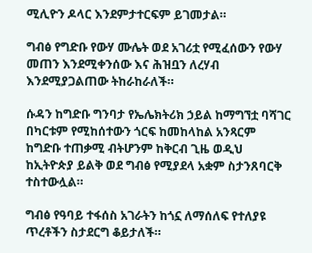ሚሊዮን ዶላር እንደምታተርፍም ይገመታል።

ግብፅ የግድቡ የውሃ ሙሌት ወደ አገሪቷ የሚፈሰውን የውሃ መጠን እንደሚቀንሰው እና ሕዝቧን ለረሃብ እንደሚያጋልጠው ትከራከራለች።

ሱዳን ከግድቡ ግንባታ የኤሌክትሪክ ኃይል ከማግኘቷ ባሻገር በካርቱም የሚከሰተውን ጎርፍ ከመከላከል አንጻርም ከግድቡ ተጠቃሚ ብትሆንም ከቅርብ ጊዜ ወዲህ ከኢትዮጵያ ይልቅ ወደ ግብፅ የሚያደላ አቋም ስታንጸባርቅ ተስተውሏል።

ግብፅ የዓባይ ተፋሰስ አገራትን ከጎኗ ለማሰለፍ የተለያዩ ጥረቶችን ስታደርግ ቆይታለች።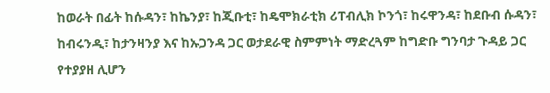ከወራት በፊት ከሱዳን፣ ከኬንያ፣ ከጂቡቲ፣ ከዴሞክራቲክ ሪፐብሊክ ኮንጎ፣ ከሩዋንዳ፣ ከደቡብ ሱዳን፣ ከብሩንዲ፣ ከታንዛንያ እና ከኡጋንዳ ጋር ወታደራዊ ስምምነት ማድረጓም ከግድቡ ግንባታ ጉዳይ ጋር የተያያዘ ሊሆን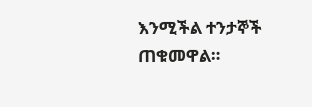እንሚችል ተንታኞች ጠቁመዋል።